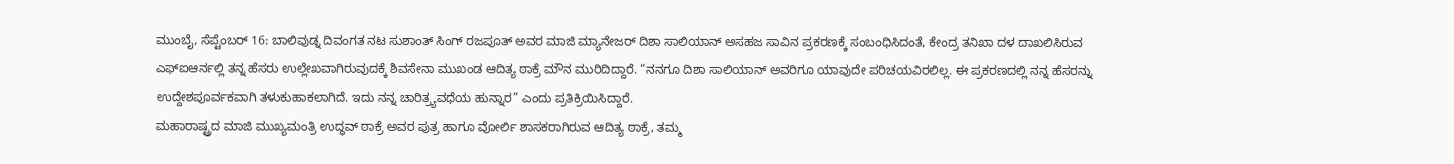ಮುಂಬೈ, ಸೆಪ್ಟೆಂಬರ್ 16: ಬಾಲಿವುಡ್ನ ದಿವಂಗತ ನಟ ಸುಶಾಂತ್ ಸಿಂಗ್ ರಜಪೂತ್ ಅವರ ಮಾಜಿ ಮ್ಯಾನೇಜರ್ ದಿಶಾ ಸಾಲಿಯಾನ್ ಅಸಹಜ ಸಾವಿನ ಪ್ರಕರಣಕ್ಕೆ ಸಂಬಂಧಿಸಿದಂತೆ, ಕೇಂದ್ರ ತನಿಖಾ ದಳ ದಾಖಲಿಸಿರುವ ಎಫ್ಐಆರ್ನಲ್ಲಿ ತನ್ನ ಹೆಸರು ಉಲ್ಲೇಖವಾಗಿರುವುದಕ್ಕೆ ಶಿವಸೇನಾ ಮುಖಂಡ ಆದಿತ್ಯ ಠಾಕ್ರೆ ಮೌನ ಮುರಿದಿದ್ದಾರೆ. “ನನಗೂ ದಿಶಾ ಸಾಲಿಯಾನ್ ಅವರಿಗೂ ಯಾವುದೇ ಪರಿಚಯವಿರಲಿಲ್ಲ. ಈ ಪ್ರಕರಣದಲ್ಲಿ ನನ್ನ ಹೆಸರನ್ನು ಉದ್ದೇಶಪೂರ್ವಕವಾಗಿ ತಳುಕುಹಾಕಲಾಗಿದೆ. ಇದು ನನ್ನ ಚಾರಿತ್ರ್ಯವಧೆಯ ಹುನ್ನಾರ” ಎಂದು ಪ್ರತಿಕ್ರಿಯಿಸಿದ್ದಾರೆ.
ಮಹಾರಾಷ್ಟ್ರದ ಮಾಜಿ ಮುಖ್ಯಮಂತ್ರಿ ಉದ್ಧವ್ ಠಾಕ್ರೆ ಅವರ ಪುತ್ರ ಹಾಗೂ ವೋರ್ಲಿ ಶಾಸಕರಾಗಿರುವ ಆದಿತ್ಯ ಠಾಕ್ರೆ, ತಮ್ಮ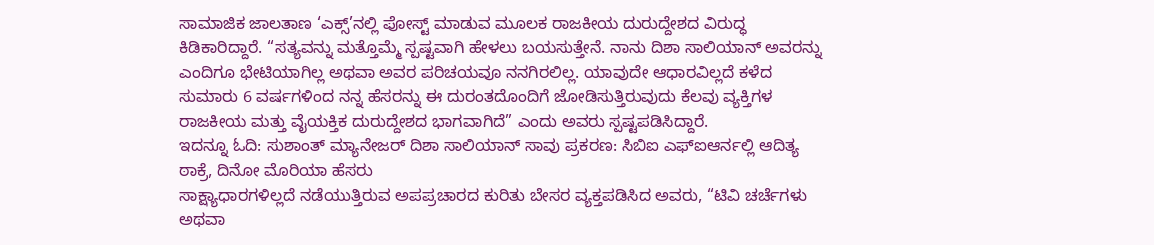ಸಾಮಾಜಿಕ ಜಾಲತಾಣ ‘ಎಕ್ಸ್’ನಲ್ಲಿ ಪೋಸ್ಟ್ ಮಾಡುವ ಮೂಲಕ ರಾಜಕೀಯ ದುರುದ್ದೇಶದ ವಿರುದ್ಧ ಕಿಡಿಕಾರಿದ್ದಾರೆ. “ಸತ್ಯವನ್ನು ಮತ್ತೊಮ್ಮೆ ಸ್ಪಷ್ಟವಾಗಿ ಹೇಳಲು ಬಯಸುತ್ತೇನೆ. ನಾನು ದಿಶಾ ಸಾಲಿಯಾನ್ ಅವರನ್ನು ಎಂದಿಗೂ ಭೇಟಿಯಾಗಿಲ್ಲ ಅಥವಾ ಅವರ ಪರಿಚಯವೂ ನನಗಿರಲಿಲ್ಲ. ಯಾವುದೇ ಆಧಾರವಿಲ್ಲದೆ ಕಳೆದ ಸುಮಾರು 6 ವರ್ಷಗಳಿಂದ ನನ್ನ ಹೆಸರನ್ನು ಈ ದುರಂತದೊಂದಿಗೆ ಜೋಡಿಸುತ್ತಿರುವುದು ಕೆಲವು ವ್ಯಕ್ತಿಗಳ ರಾಜಕೀಯ ಮತ್ತು ವೈಯಕ್ತಿಕ ದುರುದ್ದೇಶದ ಭಾಗವಾಗಿದೆ” ಎಂದು ಅವರು ಸ್ಪಷ್ಟಪಡಿಸಿದ್ದಾರೆ.
ಇದನ್ನೂ ಓದಿ: ಸುಶಾಂತ್ ಮ್ಯಾನೇಜರ್ ದಿಶಾ ಸಾಲಿಯಾನ್ ಸಾವು ಪ್ರಕರಣ: ಸಿಬಿಐ ಎಫ್ಐಆರ್ನಲ್ಲಿ ಆದಿತ್ಯ ಠಾಕ್ರೆ, ದಿನೋ ಮೊರಿಯಾ ಹೆಸರು
ಸಾಕ್ಷ್ಯಾಧಾರಗಳಿಲ್ಲದೆ ನಡೆಯುತ್ತಿರುವ ಅಪಪ್ರಚಾರದ ಕುರಿತು ಬೇಸರ ವ್ಯಕ್ತಪಡಿಸಿದ ಅವರು, “ಟಿವಿ ಚರ್ಚೆಗಳು ಅಥವಾ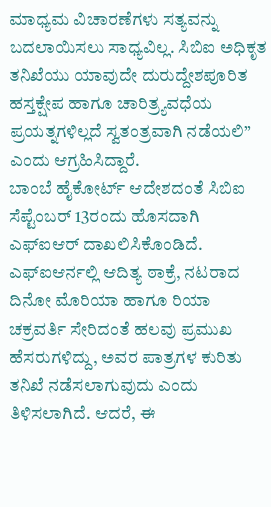ಮಾಧ್ಯಮ ವಿಚಾರಣೆಗಳು ಸತ್ಯವನ್ನು ಬದಲಾಯಿಸಲು ಸಾಧ್ಯವಿಲ್ಲ. ಸಿಬಿಐ ಅಧಿಕೃತ ತನಿಖೆಯು ಯಾವುದೇ ದುರುದ್ದೇಶಪೂರಿತ ಹಸ್ತಕ್ಷೇಪ ಹಾಗೂ ಚಾರಿತ್ರ್ಯವಧೆಯ ಪ್ರಯತ್ನಗಳಿಲ್ಲದೆ ಸ್ವತಂತ್ರವಾಗಿ ನಡೆಯಲಿ” ಎಂದು ಆಗ್ರಹಿಸಿದ್ದಾರೆ.
ಬಾಂಬೆ ಹೈಕೋರ್ಟ್ ಆದೇಶದಂತೆ ಸಿಬಿಐ ಸೆಪ್ಟೆಂಬರ್ 13ರಂದು ಹೊಸದಾಗಿ ಎಫ್ಐಆರ್ ದಾಖಲಿಸಿಕೊಂಡಿದೆ. ಎಫ್ಐಆರ್ನಲ್ಲಿ ಆದಿತ್ಯ ಠಾಕ್ರೆ, ನಟರಾದ ದಿನೋ ಮೊರಿಯಾ ಹಾಗೂ ರಿಯಾ ಚಕ್ರವರ್ತಿ ಸೇರಿದಂತೆ ಹಲವು ಪ್ರಮುಖ ಹೆಸರುಗಳಿದ್ದು, ಅವರ ಪಾತ್ರಗಳ ಕುರಿತು ತನಿಖೆ ನಡೆಸಲಾಗುವುದು ಎಂದು ತಿಳಿಸಲಾಗಿದೆ. ಆದರೆ, ಈ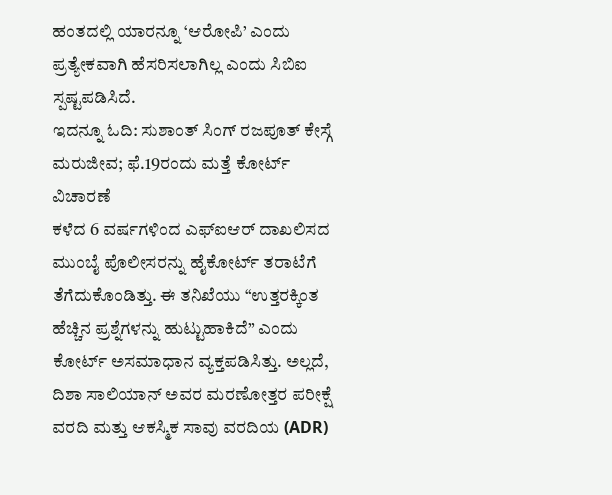ಹಂತದಲ್ಲಿ ಯಾರನ್ನೂ ‘ಆರೋಪಿ’ ಎಂದು ಪ್ರತ್ಯೇಕವಾಗಿ ಹೆಸರಿಸಲಾಗಿಲ್ಲ ಎಂದು ಸಿಬಿಐ ಸ್ಪಷ್ಟಪಡಿಸಿದೆ.
ಇದನ್ನೂ ಓದಿ: ಸುಶಾಂತ್ ಸಿಂಗ್ ರಜಪೂತ್ ಕೇಸ್ಗೆ ಮರುಜೀವ; ಫೆ.19ರಂದು ಮತ್ತೆ ಕೋರ್ಟ್ ವಿಚಾರಣೆ
ಕಳೆದ 6 ವರ್ಷಗಳಿಂದ ಎಫ್ಐಆರ್ ದಾಖಲಿಸದ ಮುಂಬೈ ಪೊಲೀಸರನ್ನು ಹೈಕೋರ್ಟ್ ತರಾಟೆಗೆ ತೆಗೆದುಕೊಂಡಿತ್ತು. ಈ ತನಿಖೆಯು “ಉತ್ತರಕ್ಕಿಂತ ಹೆಚ್ಚಿನ ಪ್ರಶ್ನೆಗಳನ್ನು ಹುಟ್ಟುಹಾಕಿದೆ” ಎಂದು ಕೋರ್ಟ್ ಅಸಮಾಧಾನ ವ್ಯಕ್ತಪಡಿಸಿತ್ತು. ಅಲ್ಲದೆ, ದಿಶಾ ಸಾಲಿಯಾನ್ ಅವರ ಮರಣೋತ್ತರ ಪರೀಕ್ಷೆ ವರದಿ ಮತ್ತು ಆಕಸ್ಮಿಕ ಸಾವು ವರದಿಯ (ADR)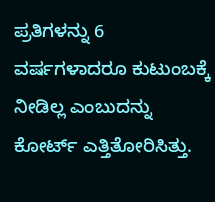ಪ್ರತಿಗಳನ್ನು 6 ವರ್ಷಗಳಾದರೂ ಕುಟುಂಬಕ್ಕೆ ನೀಡಿಲ್ಲ ಎಂಬುದನ್ನು ಕೋರ್ಟ್ ಎತ್ತಿತೋರಿಸಿತ್ತು.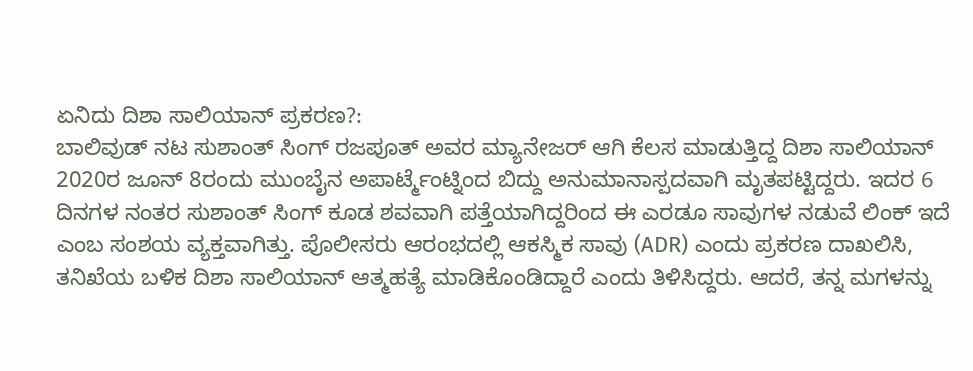ಏನಿದು ದಿಶಾ ಸಾಲಿಯಾನ್ ಪ್ರಕರಣ?:
ಬಾಲಿವುಡ್ ನಟ ಸುಶಾಂತ್ ಸಿಂಗ್ ರಜಪೂತ್ ಅವರ ಮ್ಯಾನೇಜರ್ ಆಗಿ ಕೆಲಸ ಮಾಡುತ್ತಿದ್ದ ದಿಶಾ ಸಾಲಿಯಾನ್ 2020ರ ಜೂನ್ 8ರಂದು ಮುಂಬೈನ ಅಪಾರ್ಟ್ಮೆಂಟ್ನಿಂದ ಬಿದ್ದು ಅನುಮಾನಾಸ್ಪದವಾಗಿ ಮೃತಪಟ್ಟಿದ್ದರು. ಇದರ 6 ದಿನಗಳ ನಂತರ ಸುಶಾಂತ್ ಸಿಂಗ್ ಕೂಡ ಶವವಾಗಿ ಪತ್ತೆಯಾಗಿದ್ದರಿಂದ ಈ ಎರಡೂ ಸಾವುಗಳ ನಡುವೆ ಲಿಂಕ್ ಇದೆ ಎಂಬ ಸಂಶಯ ವ್ಯಕ್ತವಾಗಿತ್ತು. ಪೊಲೀಸರು ಆರಂಭದಲ್ಲಿ ಆಕಸ್ಮಿಕ ಸಾವು (ADR) ಎಂದು ಪ್ರಕರಣ ದಾಖಲಿಸಿ, ತನಿಖೆಯ ಬಳಿಕ ದಿಶಾ ಸಾಲಿಯಾನ್ ಆತ್ಮಹತ್ಯೆ ಮಾಡಿಕೊಂಡಿದ್ದಾರೆ ಎಂದು ತಿಳಿಸಿದ್ದರು. ಆದರೆ, ತನ್ನ ಮಗಳನ್ನು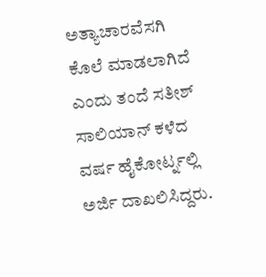ಅತ್ಯಾಚಾರವೆಸಗಿ ಕೊಲೆ ಮಾಡಲಾಗಿದೆ ಎಂದು ತಂದೆ ಸತೀಶ್ ಸಾಲಿಯಾನ್ ಕಳೆದ ವರ್ಷ ಹೈಕೋರ್ಟ್ನಲ್ಲಿ ಅರ್ಜಿ ದಾಖಲಿಸಿದ್ದರು.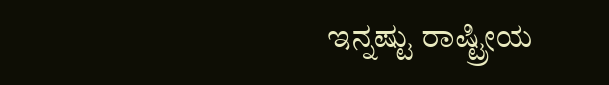ಇನ್ನಷ್ಟು ರಾಷ್ಟ್ರೀಯ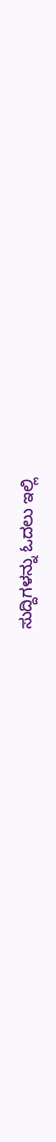ಸುದ್ದಿಗಳನ್ನು ಓದಲು ಇಲ್ಲಿ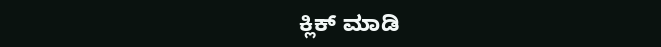ಕ್ಲಿಕ್ ಮಾಡಿ